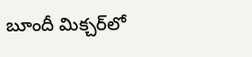బూందీ మిక్చర్‌లో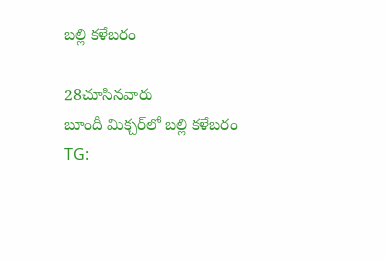బల్లి కళేబరం

28చూసినవారు
బూందీ మిక్చర్‌లో బల్లి కళేబరం
TG: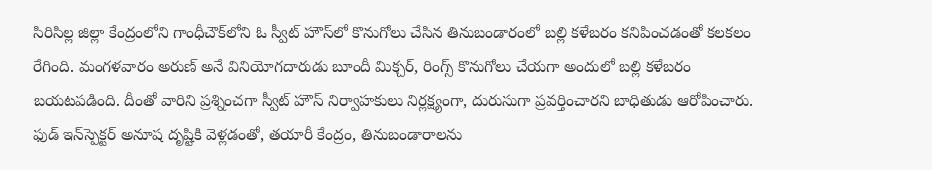సిరిసిల్ల జిల్లా కేంద్రంలోని గాంధీచౌక్‌లోని ఓ స్వీట్ హౌస్‌లో కొనుగోలు చేసిన తినుబండారంలో బల్లి కళేబరం కనిపించడంతో కలకలం రేగింది. మంగళవారం అరుణ్ అనే వినియోగదారుడు బూందీ మిక్చర్, రింగ్స్ కొనుగోలు చేయగా అందులో బల్లి కళేబరం బయటపడింది. దీంతో వారిని ప్రశ్నించగా స్వీట్ హౌస్ నిర్వాహకులు నిర్లక్ష్యంగా, దురుసుగా ప్రవర్తించారని బాధితుడు ఆరోపించారు. ఫుడ్ ఇన్‌స్పెక్టర్ అనూష దృష్టికి వెళ్లడంతో, తయారీ కేంద్రం, తినుబండారాలను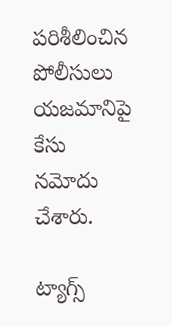పరిశీలించిన పోలీసులు యజమానిపై కేసు నమోదు చేశారు.

ట్యాగ్స్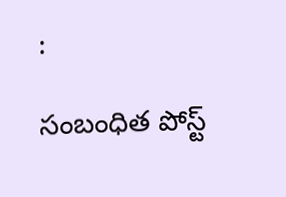:

సంబంధిత పోస్ట్